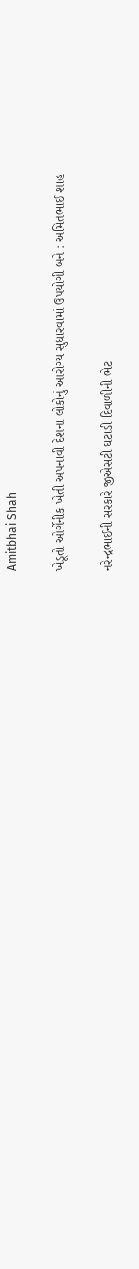Amitbhai Shah

ખેડૂતો ઓર્ગેનીક ખેતી અપનાવી દેશના લોકોનું આરોગ્‍ય સુધારવામાં ઉપયોગી બને : અમિતભાઈ શાહ

નરેન્‍દ્રભાઈની સરકારે જીએસટી ઘટાડી દિવાળીની ભેટ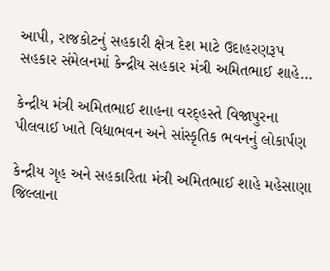આપી, રાજકોટનું સહકારી ક્ષેત્ર દેશ માટે ઉદાહરણરૂપ સહકાર સંમેલનમાં કેન્‍દ્રીય સહકાર મંત્રી અમિતભાઈ શાહે…

કેન્દ્રીય મંત્રી અમિતભાઈ શાહના વરદ્હસ્તે વિજાપુરના પીલવાઈ ખાતે વિદ્યાભવન અને સાંસ્કૃતિક ભવનનું લોકાર્પણ

કેન્દ્રીય ગૃહ અને સહકારિતા મંત્રી અમિતભાઈ શાહે મહેસાણા જિલ્લાના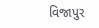વિજાપુર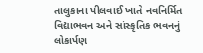તાલુકાના પીલવાઈ ખાતે નવનિર્મિત વિદ્યાભવન અને સાંસ્કૃતિક ભવનનું લોકાર્પણ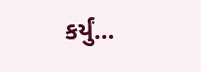કર્યું…